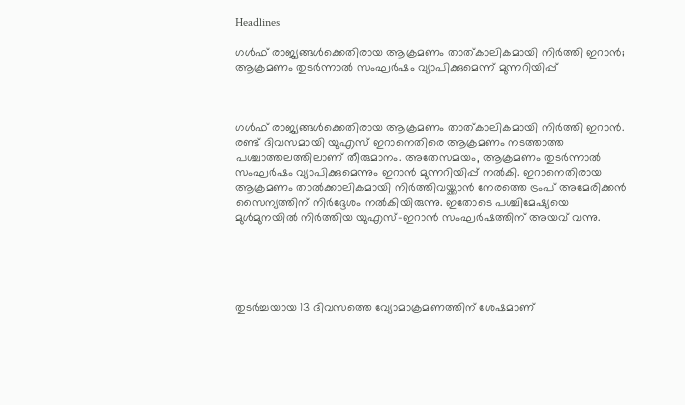Headlines

ഗള്‍ഫ് രാജ്യങ്ങള്‍ക്കെതിരായ ആക്രമണം താത്കാലികമായി നിര്‍ത്തി ഇറാന്‍; ആക്രമണം തുടര്‍ന്നാല്‍ സംഘര്‍ഷം വ്യാപിക്കുമെന്ന് മുന്നറിയിപ്പ്



ഗള്‍ഫ് രാജ്യങ്ങള്‍ക്കെതിരായ ആക്രമണം താത്കാലികമായി നിര്‍ത്തി ഇറാന്‍. രണ്ട് ദിവസമായി യുഎസ് ഇറാനെതിരെ ആക്രമണം നടത്താത്ത പശ്ചാത്തലത്തിലാണ് തീരുമാനം. അതേസമയം, ആക്രമണം തുടര്‍ന്നാല്‍ സംഘര്‍ഷം വ്യാപിക്കുമെന്നും ഇറാന്‍ മുന്നറിയിപ്പ് നല്‍കി. ഇറാനെതിരായ ആക്രമണം താല്‍ക്കാലികമായി നിര്‍ത്തിവയ്ക്കാന്‍ നേരത്തെ ട്രംപ് അമേരിക്കന്‍ സൈന്യത്തിന് നിര്‍ദ്ദേശം നല്‍കിയിരുന്നു. ഇതോടെ പശ്ചിമേഷ്യയെ മുള്‍മുനയില്‍ നിര്‍ത്തിയ യുഎസ്-ഇറാന്‍ സംഘര്‍ഷത്തിന് അയവ് വന്നു.





തുടര്‍ച്ചയായ 13 ദിവസത്തെ വ്യോമാക്രമണത്തിന് ശേഷമാണ്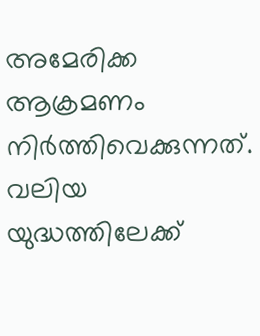അമേരിക്ക ആക്രമണം നിര്‍ത്തിവെക്കുന്നത്. വലിയ യുദ്ധത്തിലേക്ക്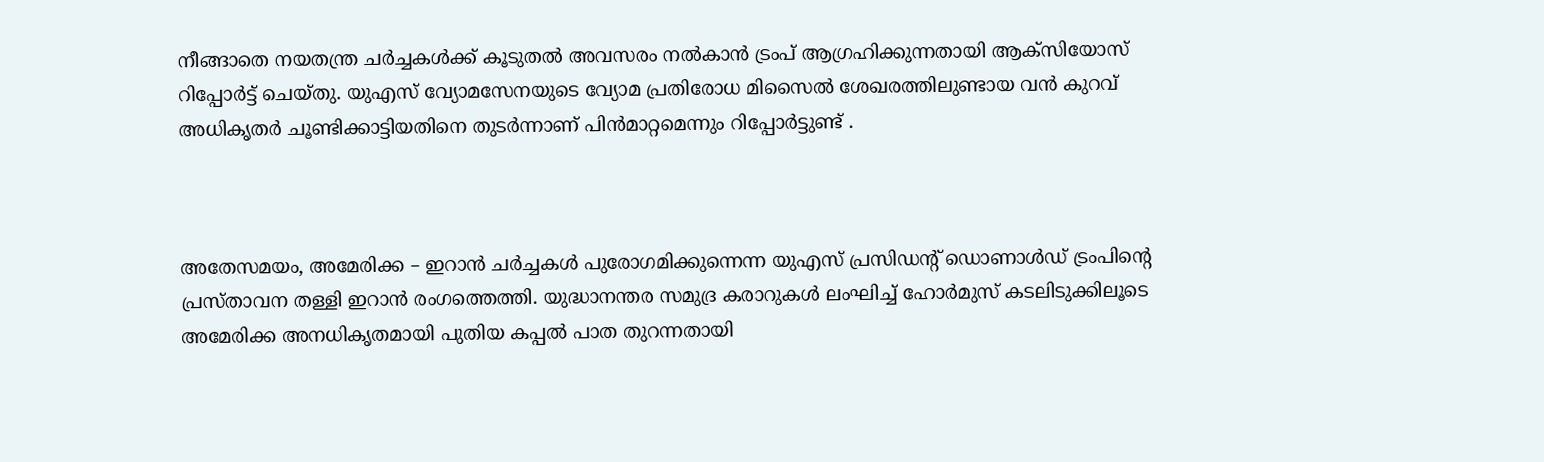നീങ്ങാതെ നയതന്ത്ര ചര്‍ച്ചകള്‍ക്ക് കൂടുതല്‍ അവസരം നല്‍കാന്‍ ട്രംപ് ആഗ്രഹിക്കുന്നതായി ആക്‌സിയോസ് റിപ്പോര്‍ട്ട് ചെയ്തു. യുഎസ് വ്യോമസേനയുടെ വ്യോമ പ്രതിരോധ മിസൈല്‍ ശേഖരത്തിലുണ്ടായ വന്‍ കുറവ് അധികൃതര്‍ ചൂണ്ടിക്കാട്ടിയതിനെ തുടര്‍ന്നാണ് പിന്‍മാറ്റമെന്നും റിപ്പോര്‍ട്ടുണ്ട് .



അതേസമയം, അമേരിക്ക – ഇറാന്‍ ചര്‍ച്ചകള്‍ പുരോഗമിക്കുന്നെന്ന യുഎസ് പ്രസിഡന്റ് ഡൊണാള്‍ഡ് ട്രംപിന്റെ പ്രസ്താവന തള്ളി ഇറാന്‍ രംഗത്തെത്തി. യുദ്ധാനന്തര സമുദ്ര കരാറുകള്‍ ലംഘിച്ച് ഹോര്‍മുസ് കടലിടുക്കിലൂടെ അമേരിക്ക അനധികൃതമായി പുതിയ കപ്പല്‍ പാത തുറന്നതായി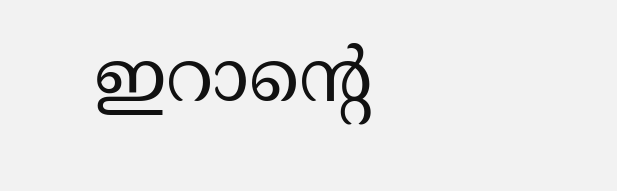ഇറാന്റെ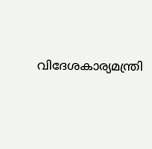വിദേശകാര്യമന്ത്രി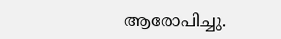ആരോപിച്ചു.